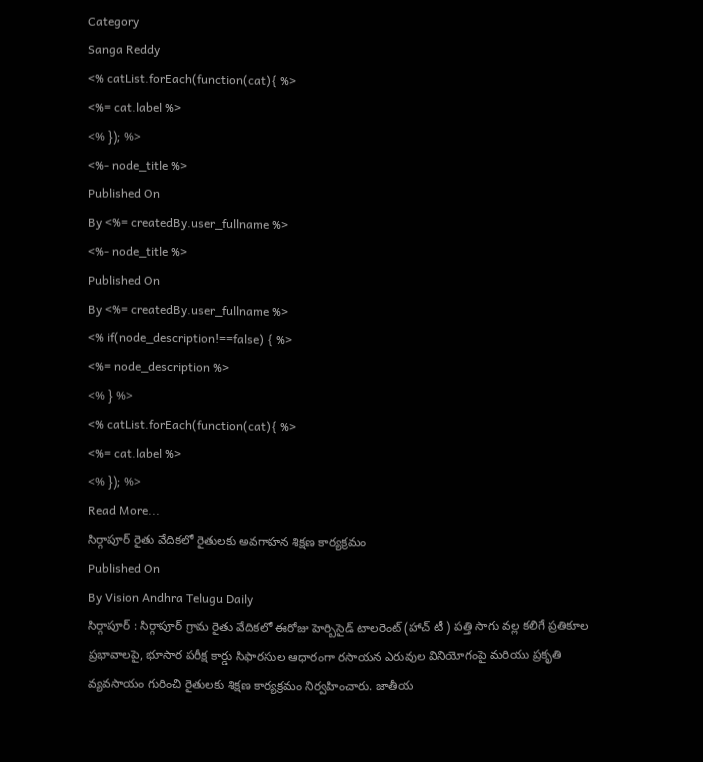Category
Sanga Reddy
<% catList.forEach(function(cat){ %>
<%= cat.label %>
<% }); %>
<%- node_title %>
Published On
By <%= createdBy.user_fullname %>
<%- node_title %>
Published On
By <%= createdBy.user_fullname %>
<% if(node_description!==false) { %>
<%= node_description %>
<% } %>
<% catList.forEach(function(cat){ %>
<%= cat.label %>
<% }); %>
Read More...
సిర్గాపూర్ రైతు వేదికలో రైతులకు అవగాహన శిక్షణ కార్యక్రమం
Published On
By Vision Andhra Telugu Daily
సిర్గాపూర్ : సిర్గాపూర్ గ్రామ రైతు వేదికలో ఈరోజు హెర్బిసైడ్ టాలరెంట్ (హాచ్ టీ ) పత్తి సాగు వల్ల కలిగే ప్రతికూల ప్రభావాలపై, భూసార పరీక్ష కార్డు సిఫారసుల ఆధారంగా రసాయన ఎరువుల వినియోగంపై మరియు ప్రకృతి వ్యవసాయం గురించి రైతులకు శిక్షణ కార్యక్రమం నిర్వహించారు. జాతీయ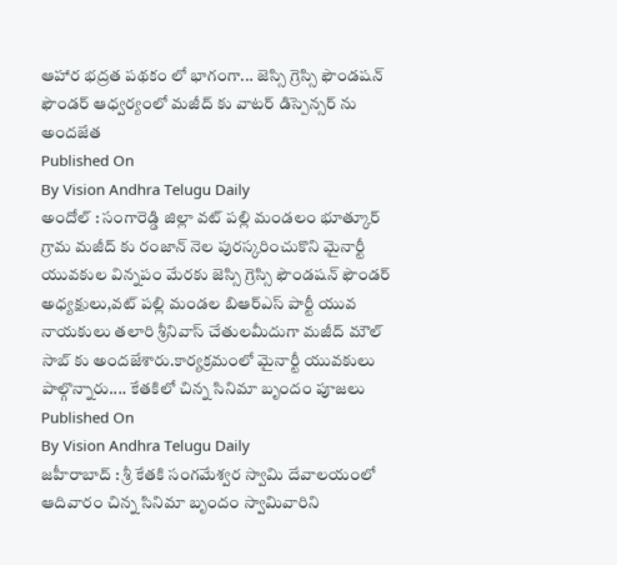ఆహార భద్రత పథకం లో భాగంగా... జెస్సి గ్రెస్సి ఫౌండషన్ ఫౌండర్ ఆధ్వర్యంలో మజీద్ కు వాటర్ డిస్పెన్సర్ ను అందజేత
Published On
By Vision Andhra Telugu Daily
అందోల్ : సంగారెడ్డి జిల్లా వట్ పల్లి మండలం భూత్కూర్ గ్రామ మజీద్ కు రంజాన్ నెల పురస్కరించుకొని మైనార్టీ యువకుల విన్నపం మేరకు జెస్సి గ్రెస్సి ఫౌండషన్ ఫౌండర్ అధ్యక్షులు,వట్ పల్లి మండల బిఆర్ఎస్ పార్టీ యువ నాయకులు తలారి శ్రీనివాస్ చేతులమీదుగా మజీద్ మౌల్ సాబ్ కు అందజేశారు.కార్యక్రమంలో మైనార్టీ యువకులు పాల్గొన్నారు.... కేతకిలో చిన్న సినిమా బృందం పూజలు
Published On
By Vision Andhra Telugu Daily
జహీరాబాద్ : శ్రీ కేతకి సంగమేశ్వర స్వామి దేవాలయంలో ఆదివారం చిన్న సినిమా బృందం స్వామివారిని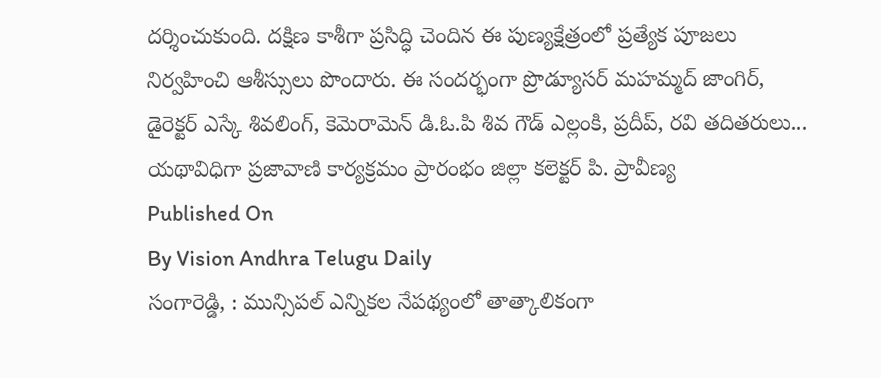దర్శించుకుంది. దక్షిణ కాశీగా ప్రసిద్ధి చెందిన ఈ పుణ్యక్షేత్రంలో ప్రత్యేక పూజలు నిర్వహించి ఆశీస్సులు పొందారు. ఈ సందర్భంగా ప్రొడ్యూసర్ మహమ్మద్ జాంగిర్, డైరెక్టర్ ఎస్కే శివలింగ్, కెమెరామెన్ డి.ఓ.పి శివ గౌడ్ ఎల్లంకి, ప్రదీప్, రవి తదితరులు... యథావిధిగా ప్రజావాణి కార్యక్రమం ప్రారంభం జిల్లా కలెక్టర్ పి. ప్రావీణ్య
Published On
By Vision Andhra Telugu Daily
సంగారెడ్డి, : మున్సిపల్ ఎన్నికల నేపథ్యంలో తాత్కాలికంగా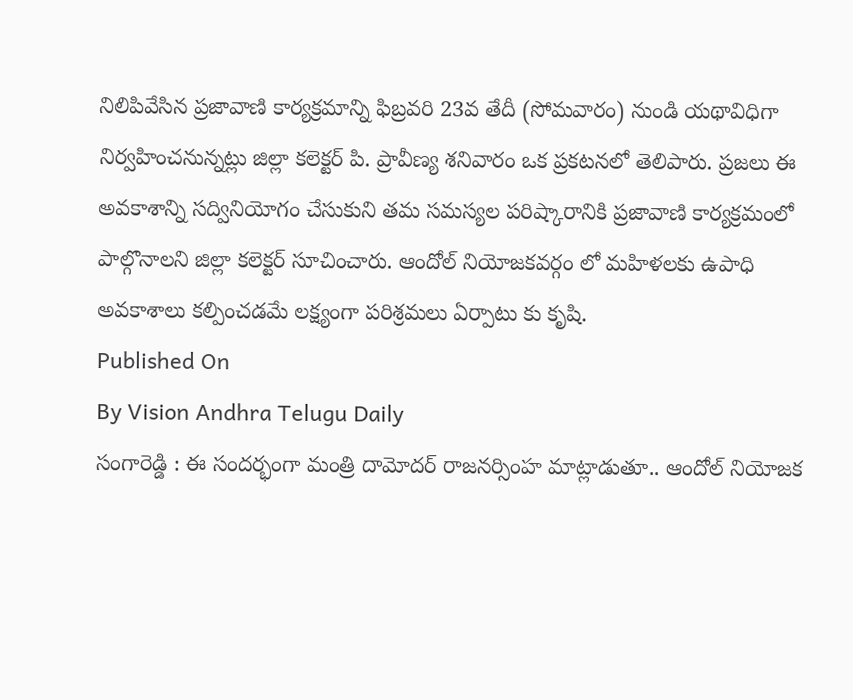నిలిపివేసిన ప్రజావాణి కార్యక్రమాన్ని ఫిబ్రవరి 23వ తేదీ (సోమవారం) నుండి యథావిధిగా నిర్వహించనున్నట్లు జిల్లా కలెక్టర్ పి. ప్రావీణ్య శనివారం ఒక ప్రకటనలో తెలిపారు. ప్రజలు ఈ అవకాశాన్ని సద్వినియోగం చేసుకుని తమ సమస్యల పరిష్కారానికి ప్రజావాణి కార్యక్రమంలో పాల్గొనాలని జిల్లా కలెక్టర్ సూచించారు. ఆందోల్ నియోజకవర్గం లో మహిళలకు ఉపాధి అవకాశాలు కల్పించడమే లక్ష్యంగా పరిశ్రమలు ఏర్పాటు కు కృషి.
Published On
By Vision Andhra Telugu Daily
సంగారెడ్డి : ఈ సందర్భంగా మంత్రి దామోదర్ రాజనర్సింహ మాట్లాడుతూ.. ఆందోల్ నియోజక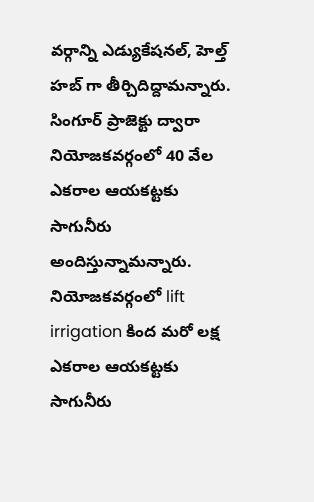వర్గాన్ని ఎడ్యుకేషనల్, హెల్త్ హబ్ గా తీర్చిదిద్దామన్నారు. సింగూర్ ప్రాజెక్టు ద్వారా నియోజకవర్గంలో 40 వేల ఎకరాల ఆయకట్టకు సాగునీరు అందిస్తున్నామన్నారు. నియోజకవర్గంలో lift irrigation కింద మరో లక్ష ఎకరాల ఆయకట్టకు సాగునీరు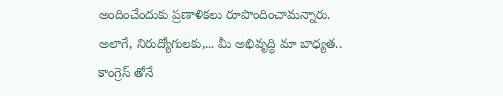అందించేందుకు ప్రణాళికలు రూపొందించామన్నారు. అలాగే, నిరుద్యోగులకు,... మీ అభివృద్ధి మా బాధ్యత.. కాంగ్రెస్ తోనే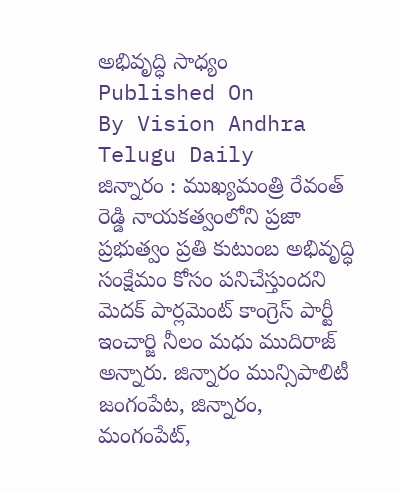అభివృద్ధి సాధ్యం
Published On
By Vision Andhra Telugu Daily
జిన్నారం : ముఖ్యమంత్రి రేవంత్ రెడ్డి నాయకత్వంలోని ప్రజా ప్రభుత్వం ప్రతి కుటుంబ అభివృద్ధి సంక్షేమం కోసం పనిచేస్తుందని మెదక్ పార్లమెంట్ కాంగ్రెస్ పార్టీ ఇంచార్జి నీలం మధు ముదిరాజ్ అన్నారు. జిన్నారం మున్సిపాలిటీ జంగంపేట, జిన్నారం, మంగంపేట్,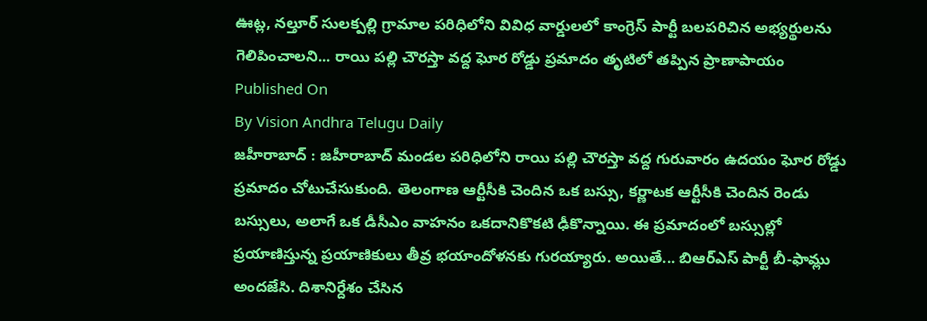ఊట్ల, నల్తూర్ సులక్పల్లి గ్రామాల పరిధిలోని వివిధ వార్డులలో కాంగ్రెస్ పార్టీ బలపరిచిన అభ్యర్థులను గెలిపించాలని... రాయి పల్లి చౌరస్తా వద్ద ఘోర రోడ్డు ప్రమాదం తృటిలో తప్పిన ప్రాణాపాయం
Published On
By Vision Andhra Telugu Daily
జహీరాబాద్ : జహీరాబాద్ మండల పరిధిలోని రాయి పల్లి చౌరస్తా వద్ద గురువారం ఉదయం ఘోర రోడ్డు ప్రమాదం చోటుచేసుకుంది. తెలంగాణ ఆర్టీసీకి చెందిన ఒక బస్సు, కర్ణాటక ఆర్టీసీకి చెందిన రెండు బస్సులు, అలాగే ఒక డీసీఎం వాహనం ఒకదానికొకటి ఢీకొన్నాయి. ఈ ప్రమాదంలో బస్సుల్లో ప్రయాణిస్తున్న ప్రయాణికులు తీవ్ర భయాందోళనకు గురయ్యారు. అయితే... బిఆర్ఎస్ పార్టీ బీ-ఫామ్లు అందజేసి. దిశానిర్దేశం చేసిన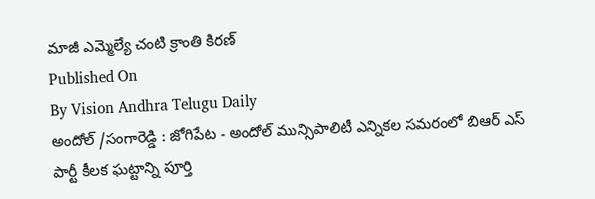మాజీ ఎమ్మెల్యే చంటి క్రాంతి కిరణ్
Published On
By Vision Andhra Telugu Daily
అందోల్ /సంగారెడ్డి : జోగిపేట - అందోల్ మున్సిపాలిటీ ఎన్నికల సమరంలో బిఆర్ ఎస్ పార్టీ కీలక ఘట్టాన్ని పూర్తి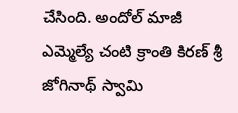చేసింది. అందోల్ మాజీ ఎమ్మెల్యే చంటి క్రాంతి కిరణ్ శ్రీ జోగినాథ్ స్వామి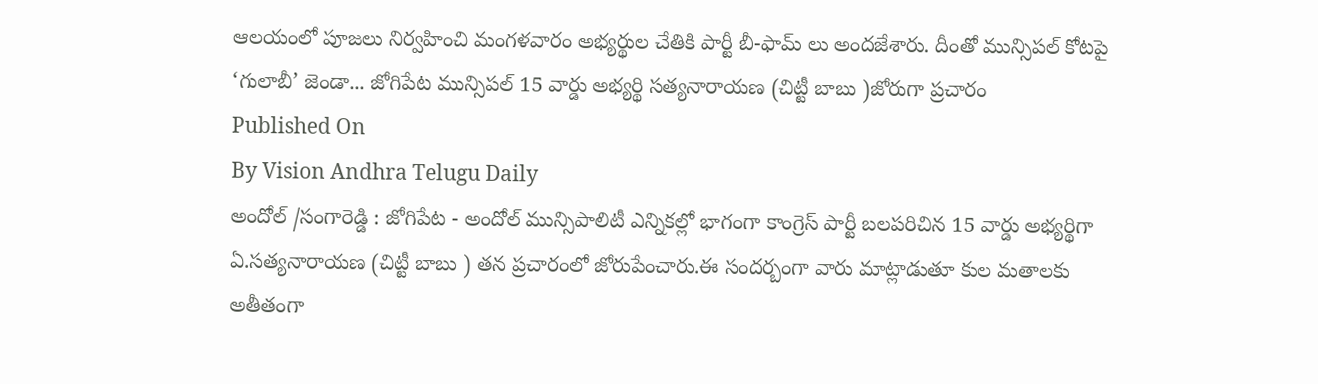ఆలయంలో పూజలు నిర్వహించి మంగళవారం అభ్యర్థుల చేతికి పార్టీ బీ-ఫామ్ లు అందజేశారు. దీంతో మున్సిపల్ కోటపై ‘గులాబీ’ జెండా... జోగిపేట మున్సిపల్ 15 వార్డు అభ్యర్థి సత్యనారాయణ (చిట్టీ బాబు )జోరుగా ప్రచారం
Published On
By Vision Andhra Telugu Daily
అందోల్ /సంగారెడ్డి : జోగిపేట - అందోల్ మున్సిపాలిటీ ఎన్నికల్లో భాగంగా కాంగ్రెస్ పార్టీ బలపరిచిన 15 వార్డు అభ్యర్థిగా ఏ.సత్యనారాయణ (చిట్టీ బాబు ) తన ప్రచారంలో జోరుపేంచారు.ఈ సందర్బంగా వారు మాట్లాడుతూ కుల మతాలకు అతీతంగా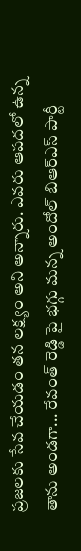ప్రజలకు సేవ చేయడం తన లక్ష్యం అని అన్నారు. ఎవరు ఆపదలో ఉన్న తాను అండగా... రేవంత్ రెడ్డి పై భగ్గు మన్న అందోల్ బిఆర్ఎస్ పార్టీ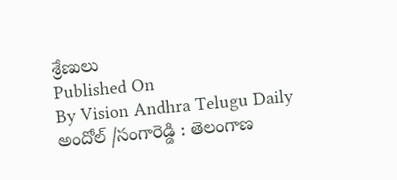శ్రేణులు
Published On
By Vision Andhra Telugu Daily
అందోల్ /సంగారెడ్డి : తెలంగాణ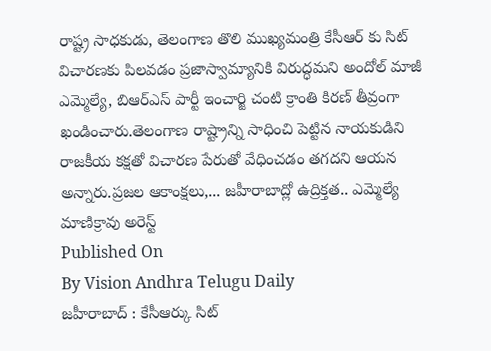రాష్ట్ర సాధకుడు, తెలంగాణ తొలి ముఖ్యమంత్రి కేసీఆర్ కు సిట్ విచారణకు పిలవడం ప్రజాస్వామ్యానికి విరుద్ధమని అందోల్ మాజీ ఎమ్మెల్యే, బిఆర్ఎస్ పార్టీ ఇంచార్జి చంటి క్రాంతి కిరణ్ తీవ్రంగా ఖండించారు.తెలంగాణ రాష్ట్రాన్ని సాధించి పెట్టిన నాయకుడిని రాజకీయ కక్షతో విచారణ పేరుతో వేధించడం తగదని ఆయన అన్నారు.ప్రజల ఆకాంక్షలు,... జహీరాబాద్లో ఉద్రిక్తత.. ఎమ్మెల్యే మాణిక్రావు అరెస్ట్
Published On
By Vision Andhra Telugu Daily
జహీరాబాద్ : కేసీఆర్కు సిట్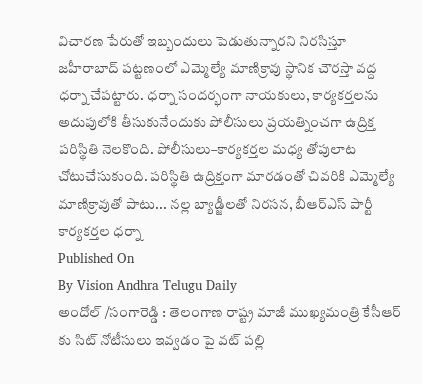విచారణ పేరుతో ఇబ్బందులు పెడుతున్నారని నిరసిస్తూ జహీరాబాద్ పట్టణంలో ఎమ్మెల్యే మాణిక్రావు స్థానిక చౌరస్తా వద్ద ధర్నా చేపట్టారు. ధర్నా సందర్భంగా నాయకులు, కార్యకర్తలను అదుపులోకి తీసుకునేందుకు పోలీసులు ప్రయత్నించగా ఉద్రిక్త పరిస్థితి నెలకొంది. పోలీసులు–కార్యకర్తల మధ్య తోపులాట చోటుచేసుకుంది. పరిస్థితి ఉద్రిక్తంగా మారడంతో చివరికి ఎమ్మెల్యే మాణిక్రావుతో పాటు... నల్ల బ్యాడ్జీలతో నిరసన, బీఆర్ఎస్ పార్టీ కార్యకర్తల ధర్నా
Published On
By Vision Andhra Telugu Daily
అందోల్ /సంగారెడ్డి : తెలంగాణ రాష్ట్ర మాజీ ముఖ్యమంత్రి కేసీఆర్ కు సిట్ నోటీసులు ఇవ్వడం పై వట్ పల్లి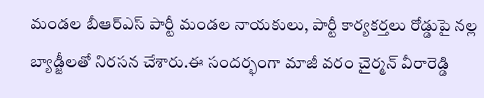మండల బీఆర్ఎస్ పార్టీ మండల నాయకులు, పార్టీ కార్యకర్తలు రోడ్డుపై నల్ల బ్యాడ్జీలతో నిరసన చేశారు.ఈ సందర్భంగా మాజీ వరం చైర్మన్ వీరారెడ్డి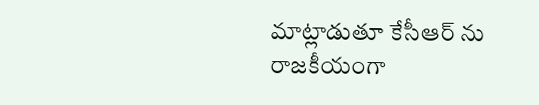మాట్లాడుతూ కేసీఆర్ ను రాజకీయంగా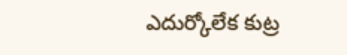ఎదుర్కోలేక కుట్ర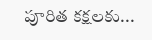పూరిత కక్షలకు...